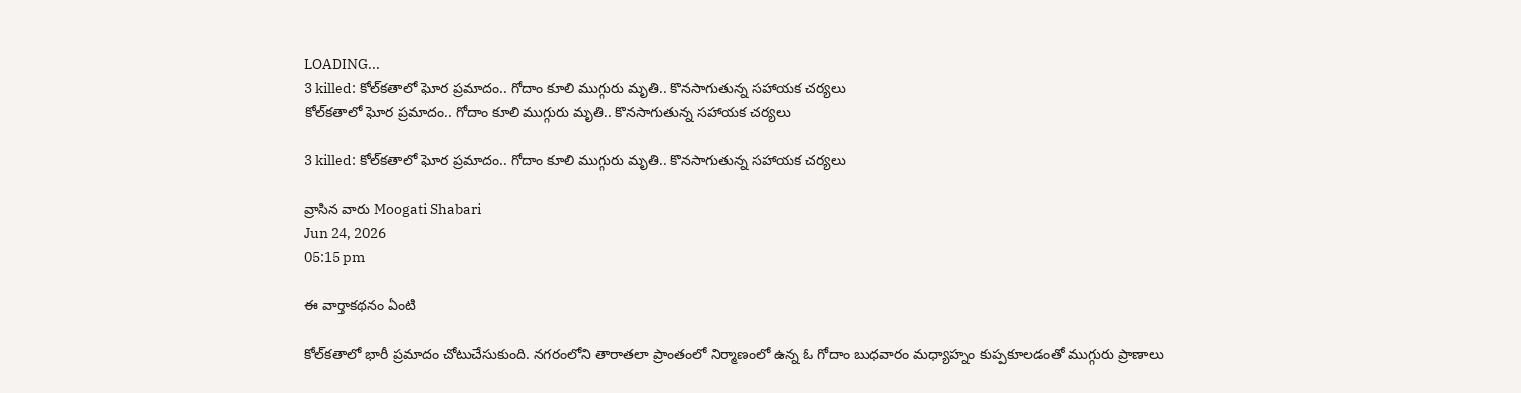LOADING...
3 killed: కోల్‌కతాలో ఘోర ప్రమాదం.. గోదాం కూలి ముగ్గురు మృతి.. కొనసాగుతున్న సహాయక చర్యలు
కోల్‌కతాలో ఘోర ప్రమాదం.. గోదాం కూలి ముగ్గురు మృతి.. కొనసాగుతున్న సహాయక చర్యలు

3 killed: కోల్‌కతాలో ఘోర ప్రమాదం.. గోదాం కూలి ముగ్గురు మృతి.. కొనసాగుతున్న సహాయక చర్యలు

వ్రాసిన వారు Moogati Shabari
Jun 24, 2026
05:15 pm

ఈ వార్తాకథనం ఏంటి

కోల్‌కతాలో భారీ ప్రమాదం చోటుచేసుకుంది. నగరంలోని తారాతలా ప్రాంతంలో నిర్మాణంలో ఉన్న ఓ గోదాం బుధవారం మధ్యాహ్నం కుప్పకూలడంతో ముగ్గురు ప్రాణాలు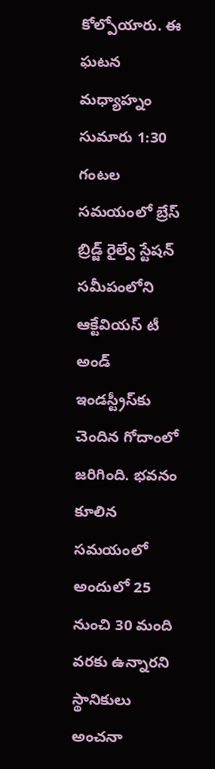కోల్పోయారు. ఈ ఘటన మధ్యాహ్నం సుమారు 1:30 గంటల సమయంలో బ్రేస్ బ్రిడ్జ్ రైల్వే స్టేషన్ సమీపంలోని ఆక్టేవియస్ టీ అండ్ ఇండస్ట్రీస్‌కు చెందిన గోదాంలో జరిగింది. భవనం కూలిన సమయంలో అందులో 25 నుంచి 30 మంది వరకు ఉన్నారని స్థానికులు అంచనా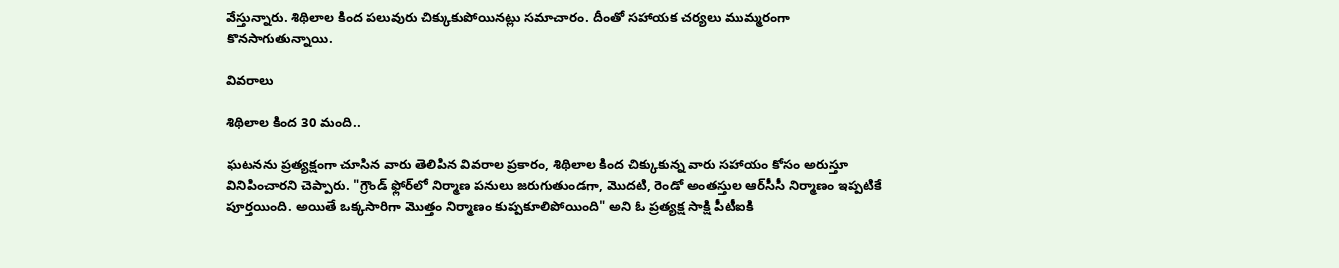వేస్తున్నారు. శిథిలాల కింద పలువురు చిక్కుకుపోయినట్లు సమాచారం. దీంతో సహాయక చర్యలు ముమ్మరంగా కొనసాగుతున్నాయి.

వివరాలు

శిథిలాల కింద 30 మంది..

ఘటనను ప్రత్యక్షంగా చూసిన వారు తెలిపిన వివరాల ప్రకారం, శిథిలాల కింద చిక్కుకున్న వారు సహాయం కోసం అరుస్తూ వినిపించారని చెప్పారు. "గ్రౌండ్ ఫ్లోర్‌లో నిర్మాణ పనులు జరుగుతుండగా, మొదటి, రెండో అంతస్తుల ఆర్‌సీసీ నిర్మాణం ఇప్పటికే పూర్తయింది. అయితే ఒక్కసారిగా మొత్తం నిర్మాణం కుప్పకూలిపోయింది" అని ఓ ప్రత్యక్ష సాక్షి పీటీఐకి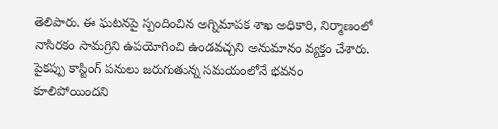తెలిపారు. ఈ ఘటనపై స్పందించిన అగ్నిమాపక శాఖ అధికారి, నిర్మాణంలో నాసిరకం సామగ్రిని ఉపయోగించి ఉండవచ్చని అనుమానం వ్యక్తం చేశారు. పైకప్పు కాస్టింగ్ పనులు జరుగుతున్న సమయంలోనే భవనం కూలిపోయిందని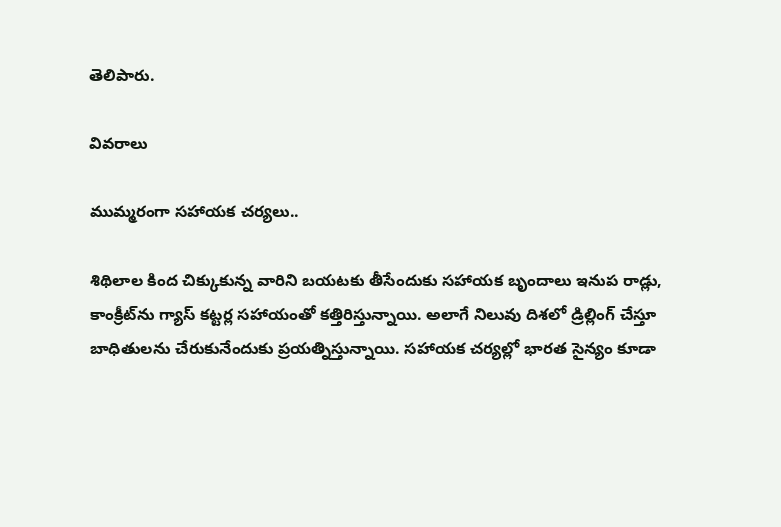తెలిపారు.

వివరాలు

ముమ్మరంగా సహాయక చర్యలు..

శిథిలాల కింద చిక్కుకున్న వారిని బయటకు తీసేందుకు సహాయక బృందాలు ఇనుప రాడ్లు, కాంక్రీట్‌ను గ్యాస్ కట్టర్ల సహాయంతో కత్తిరిస్తున్నాయి. అలాగే నిలువు దిశలో డ్రిల్లింగ్ చేస్తూ బాధితులను చేరుకునేందుకు ప్రయత్నిస్తున్నాయి. సహాయక చర్యల్లో భారత సైన్యం కూడా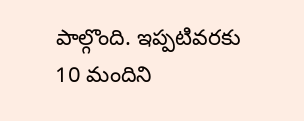పాల్గొంది. ఇప్పటివరకు 10 మందిని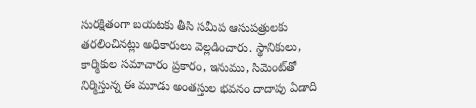సురక్షితంగా బయటకు తీసి సమీప ఆసుపత్రులకు తరలించినట్లు అధికారులు వెల్లడించారు. స్థానికులు, కార్మికుల సమాచారం ప్రకారం, ఇనుము, సిమెంట్‌తో నిర్మిస్తున్న ఈ మూడు అంతస్తుల భవనం దాదాపు ఏడాది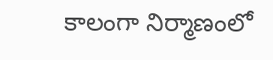కాలంగా నిర్మాణంలో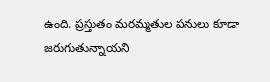ఉంది. ప్రస్తుతం మరమ్మతుల పనులు కూడా జరుగుతున్నాయని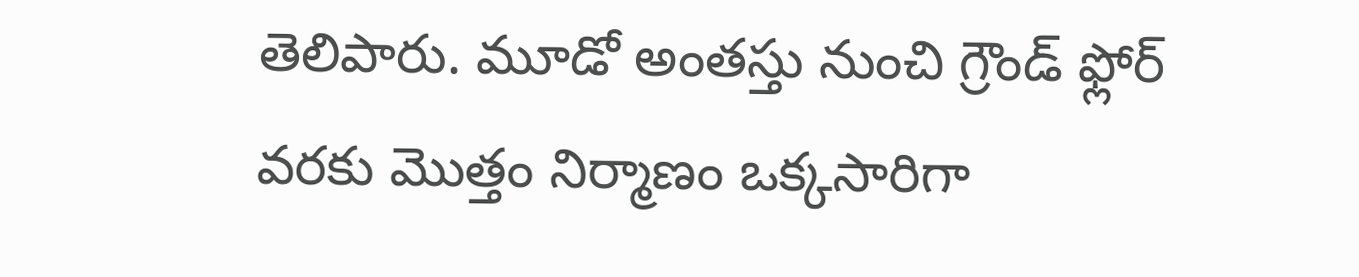తెలిపారు. మూడో అంతస్తు నుంచి గ్రౌండ్ ఫ్లోర్ వరకు మొత్తం నిర్మాణం ఒక్కసారిగా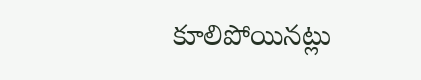కూలిపోయినట్లు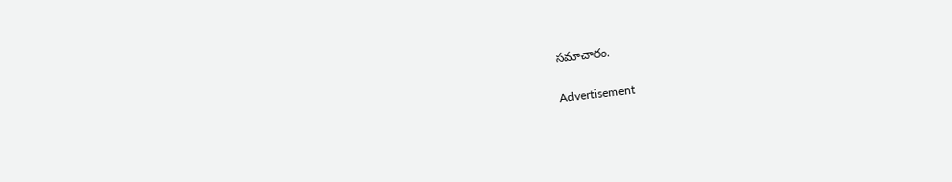సమాచారం.

Advertisement